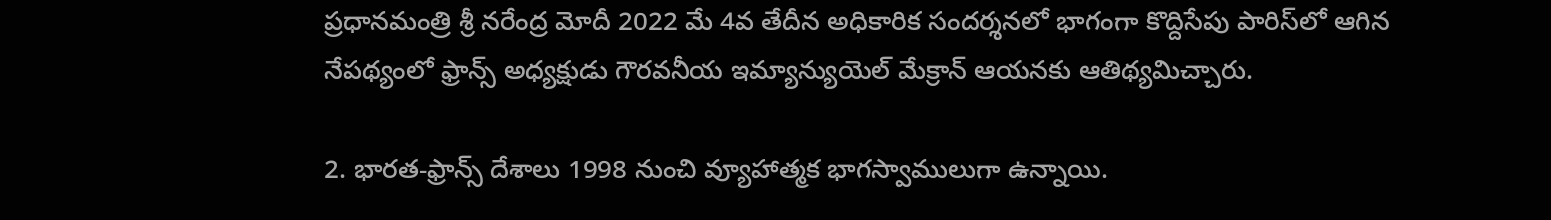ప్రధానమంత్రి శ్రీ నరేంద్ర మోదీ 2022 మే 4వ తేదీన అధికారిక సందర్శనలో భాగంగా కొద్దిసేపు పారిస్‌లో ఆగిన నేపథ్యంలో ఫ్రాన్స్‌ అధ్యక్షుడు గౌరవనీయ ఇమ్యాన్యుయెల్‌ మేక్రాన్‌ ఆయనకు ఆతిథ్యమిచ్చారు.

2. భారత-ఫ్రాన్స్‌ దేశాలు 1998 నుంచి వ్యూహాత్మక భాగస్వాములుగా ఉన్నాయి.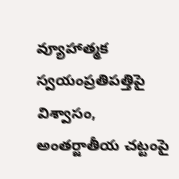వ్యూహాత్మక స్వయంప్రతిపత్తిపై విశ్వాసం, అంతర్జాతీయ చట్టంపై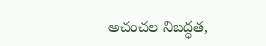అచంచల నిబద్ధత,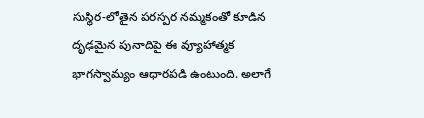సుస్థిర-లోతైన పరస్పర నమ్మకంతో కూడిన దృఢమైన పునాదిపై ఈ వ్యూహాత్మక భాగస్వామ్యం ఆధారపడి ఉంటుంది. అలాగే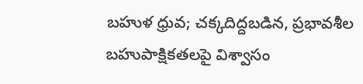బహుళ ధ్రువ; చక్కదిద్దబడిన, ప్రభావశీల బహుపాక్షికతలపై విశ్వాసం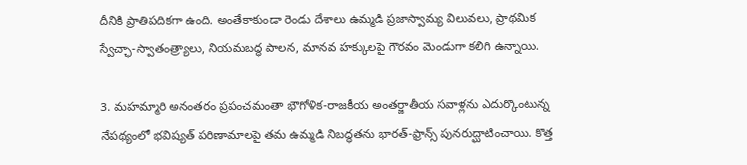దీనికి ప్రాతిపదికగా ఉంది. అంతేకాకుండా రెండు దేశాలు ఉమ్మడి ప్రజాస్వామ్య విలువలు, ప్రాథమిక స్వేచ్ఛా-స్వాతంత్ర్యాలు, నియమబద్ధ పాలన, మానవ హక్కులపై గౌరవం మెండుగా కలిగి ఉన్నాయి.

3. మహమ్మారి అనంతరం ప్రపంచమంతా భౌగోళిక-రాజకీయ అంతర్జాతీయ సవాళ్లను ఎదుర్కొంటున్న నేపథ్యంలో భవిష్యత్‌ పరిణామాలపై తమ ఉమ్మడి నిబద్ధతను భారత్‌-ఫ్రాన్స్‌ పునరుద్ఘాటించాయి. కొత్త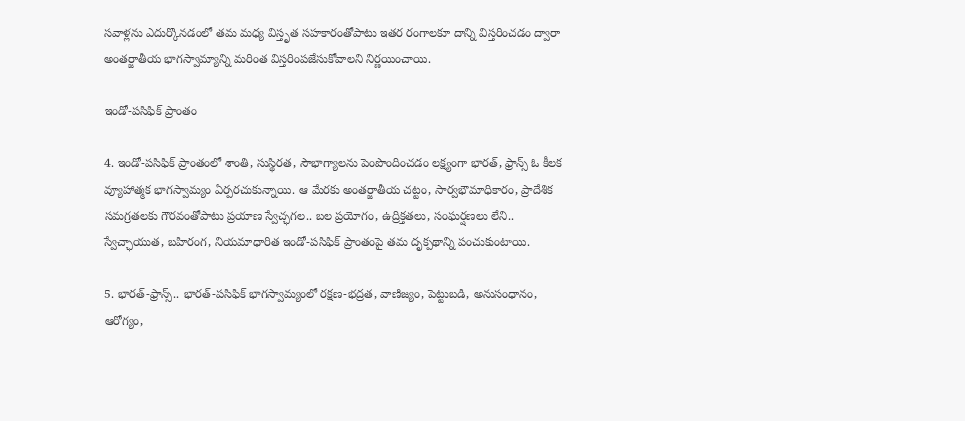సవాళ్లను ఎదుర్కొనడంలో తమ మధ్య విస్తృత సహకారంతోపాటు ఇతర రంగాలకూ దాన్ని విస్తరించడం ద్వారా అంతర్జాతీయ భాగస్వామ్యాన్ని మరింత విస్తరింపజేసుకోవాలని నిర్ణయించాయి.

ఇండో-పసిఫిక్‌ ప్రాంతం

4. ఇండో-పసిఫిక్ ప్రాంతంలో శాంతి, సుస్థిరత, సౌభాగ్యాలను పెంపొందించడం లక్ష్యంగా భారత్‌, ఫ్రాన్స్ ఓ కీలక వ్యూహాత్మక భాగస్వామ్యం ఏర్పరచుకున్నాయి. ఆ మేరకు అంతర్జాతీయ చట్టం, సార్వభౌమాధికారం, ప్రాదేశిక సమగ్రతలకు గౌరవంతోపాటు ప్రయాణ స్వేచ్ఛగల.. బల ప్రయోగం, ఉద్రిక్తతలు, సంఘర్షణలు లేని.. స్వేచ్ఛాయుత, బహిరంగ, నియమాధారిత ఇండో-పసిఫిక్ ప్రాంతంపై తమ దృక్పథాన్ని పంచుకుంటాయి.

5. భారత్‌-ఫ్రాన్స్.. భారత్‌-పసిఫిక్ భాగస్వామ్యంలో రక్షణ-భద్రత, వాణిజ్యం, పెట్టుబడి, అనుసంధానం, ఆరోగ్యం,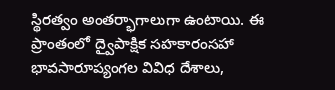స్థిరత్వం అంతర్భాగాలుగా ఉంటాయి. ఈ ప్రాంతంలో ద్వైపాక్షిక సహకారంసహా భావసారూప్యంగల వివిధ దేశాలు,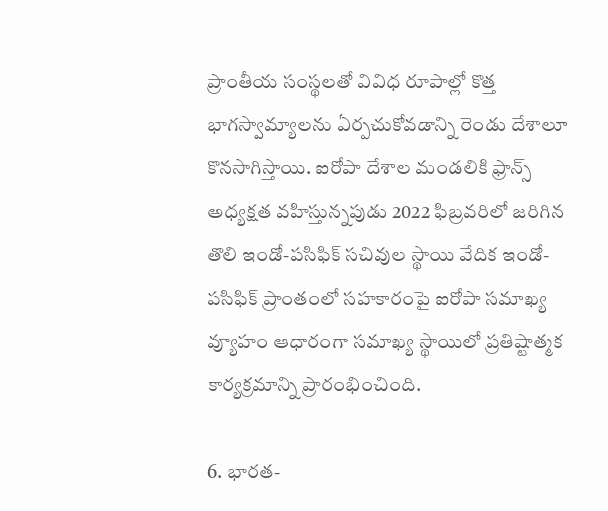ప్రాంతీయ సంస్థలతో వివిధ రూపాల్లో కొత్త భాగస్వామ్యాలను ఏర్పచుకోవడాన్ని రెండు దేశాలూ కొనసాగిస్తాయి. ఐరోపా దేశాల మండలికి ఫ్రాన్స్‌ అధ్యక్షత వహిస్తున్నపుడు 2022 ఫిబ్రవరిలో జరిగిన తొలి ఇండో-పసిఫిక్ సచివుల స్థాయి వేదిక ఇండో-పసిఫిక్‌ ప్రాంతంలో సహకారంపై ఐరోపా సమాఖ్య వ్యూహం ఆధారంగా సమాఖ్య స్థాయిలో ప్రతిష్టాత్మక కార్యక్రమాన్ని ప్రారంభించింది.

6. భారత-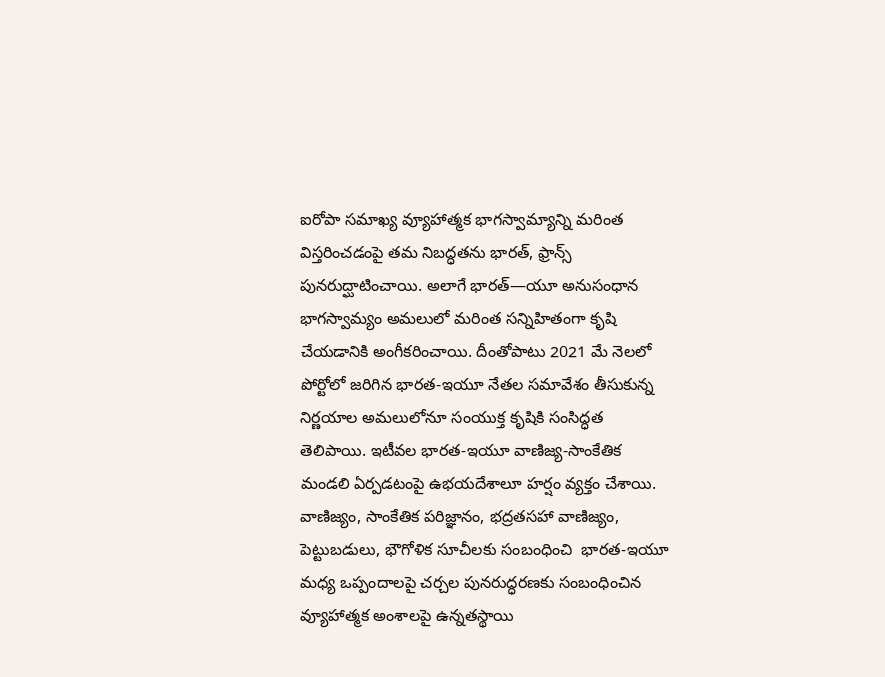ఐరోపా సమాఖ్య వ్యూహాత్మక భాగస్వామ్యాన్ని మరింత విస్తరించడంపై తమ నిబద్ధతను భారత్‌, ఫ్రాన్స్‌ పునరుద్ఘాటించాయి. అలాగే భారత్‌—యూ అనుసంధాన భాగస్వామ్యం అమలులో మరింత సన్నిహితంగా కృషి చేయడానికి అంగీకరించాయి. దీంతోపాటు 2021 మే నెలలో పోర్టోలో జరిగిన భారత-ఇయూ నేతల సమావేశం తీసుకున్న నిర్ణయాల అమలులోనూ సంయుక్త కృషికి సంసిద్ధత తెలిపాయి. ఇటీవల భారత-ఇయూ వాణిజ్య-సాంకేతిక మండలి ఏర్పడటంపై ఉభయదేశాలూ హర్షం వ్యక్తం చేశాయి. వాణిజ్యం, సాంకేతిక పరిజ్ఞానం, భద్రతసహా వాణిజ్యం, పెట్టుబడులు, భౌగోళిక సూచీలకు సంబంధించి  భారత-ఇయూ మధ్య ఒప్పందాలపై చర్చల పునరుద్ధరణకు సంబంధించిన వ్యూహాత్మక అంశాలపై ఉన్నతస్థాయి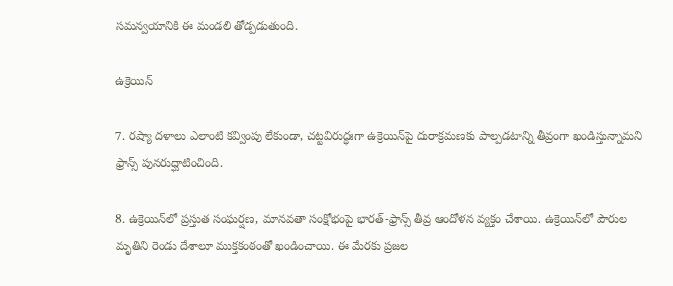సమన్వయానికి ఈ మండలి తోడ్పడుతుంది.

ఉక్రెయిన్‌

7. రష్యా దళాలు ఎలాంటి కవ్వింపు లేకుండా, చట్టవిరుద్ధఃగా ఉక్రెయిన్‌పై దురాక్రమణకు పాల్పడటాన్ని తీవ్రంగా ఖండిస్తున్నామని ఫ్రాన్స్ పునరుద్ఘాటించింది.

8. ఉక్రెయిన్‌లో ప్రస్తుత సంఘర్షణ, మానవతా సంక్షోభంపై భారత్‌-ఫ్రాన్స్‌ తీవ్ర ఆందోళన వ్యక్తం చేశాయి. ఉక్రెయిన్‌లో పౌరుల మృతిని రెండు దేశాలూ ముక్తకంఠంతో ఖండించాయి. ఈ మేరకు ప్రజల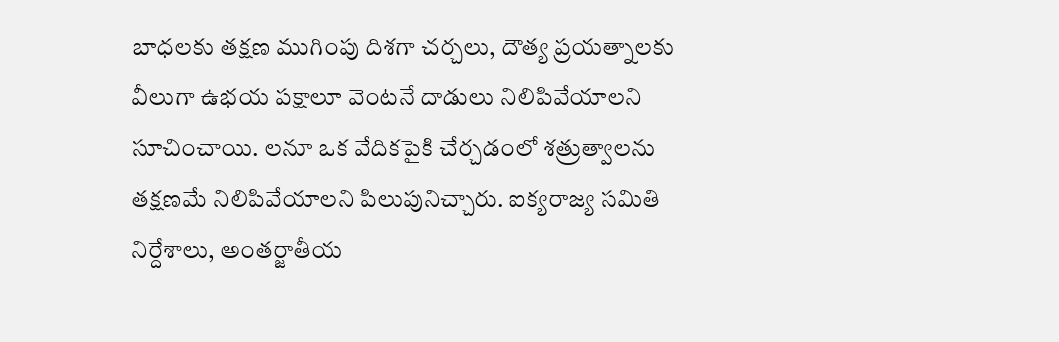బాధలకు తక్షణ ముగింపు దిశగా చర్చలు, దౌత్య ప్రయత్నాలకు వీలుగా ఉభయ పక్షాలూ వెంటనే దాడులు నిలిపివేయాలని సూచించాయి. లనూ ఒక వేదికపైకి చేర్చడంలో శత్రుత్వాలను తక్షణమే నిలిపివేయాలని పిలుపునిచ్చారు. ఐక్యరాజ్య సమితి నిర్దేశాలు, అంతర్జాతీయ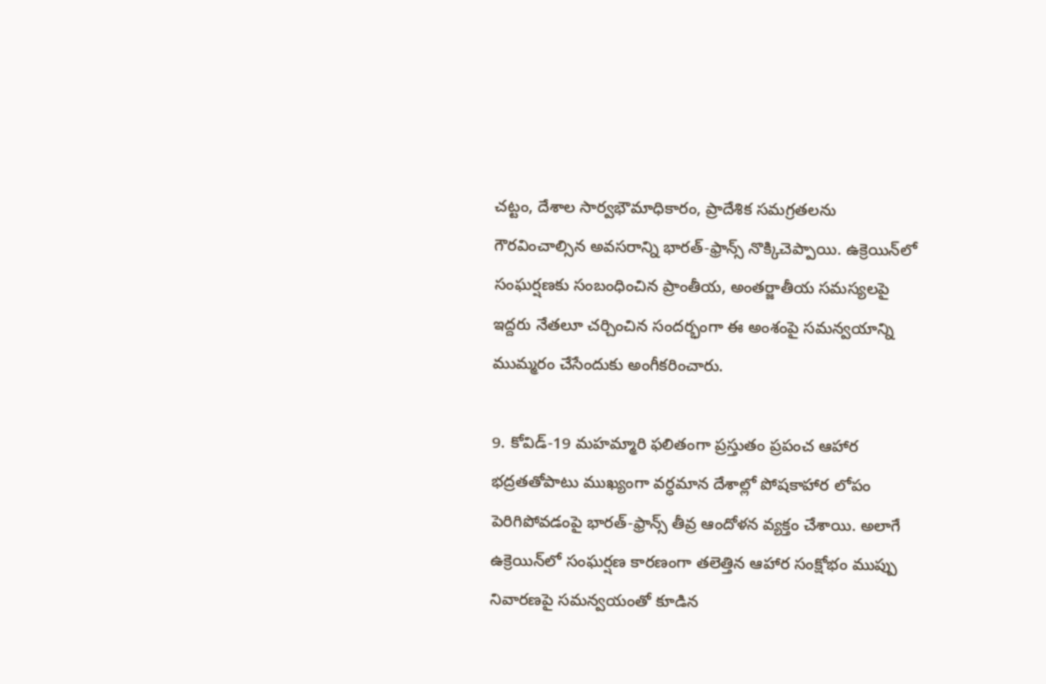చట్టం, దేశాల సార్వభౌమాధికారం, ప్రాదేశిక సమగ్రతలను గౌరవించాల్సిన అవసరాన్ని భారత్‌-ఫ్రాన్స్‌ నొక్కిచెప్పాయి. ఉక్రెయిన్‌లో సంఘర్షణకు సంబంధించిన ప్రాంతీయ, అంతర్జాతీయ సమస్యలపై ఇద్దరు నేతలూ చర్చించిన సందర్భంగా ఈ అంశంపై సమన్వయాన్ని ముమ్మరం చేసేందుకు అంగీకరించారు.

9. కోవిడ్-19 మహమ్మారి ఫలితంగా ప్రస్తుతం ప్రపంచ ఆహార భద్రతతోపాటు ముఖ్యంగా వర్ధమాన దేశాల్లో పోషకాహార లోపం పెరిగిపోవడంపై భారత్‌-ఫ్రాన్స్‌ తీవ్ర ఆందోళన వ్యక్తం చేశాయి. అలాగే ఉక్రెయిన్‌లో సంఘర్షణ కారణంగా తలెత్తిన ఆహార సంక్షోభం ముప్పు నివారణపై సమన్వయంతో కూడిన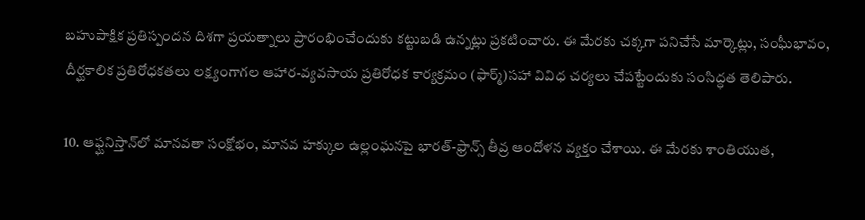బహుపాక్షిక ప్రతిస్పందన దిశగా ప్రయత్నాలు ప్రారంభించేందుకు కట్టుబడి ఉన్నట్లు ప్రకటించారు. ఈ మేరకు చక్కగా పనిచేసే మార్కెట్లు, సంఘీభావం, దీర్ఘకాలిక ప్రతిరోధకతలు లక్ష్యంగాగల ఆహార-వ్యవసాయ ప్రతిరోధక కార్యక్రమం (ఫార్మ్‌)సహా వివిధ చర్యలు చేపట్టేందుకు సంసిద్ధత తెలిపారు.

10. ఆఫ్ఘనిస్తాన్‌లో మానవతా సంక్షోభం, మానవ హక్కుల ఉల్లంఘనపై భార‌త్‌-ఫ్రాన్స్ తీవ్ర ఆందోళన వ్యక్తం చేశాయి. ఈ మేర‌కు శాంతియుత,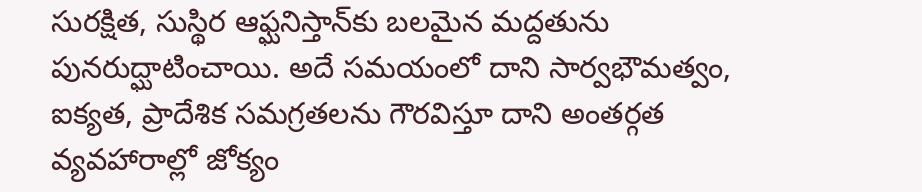సురక్షిత, సుస్థిర‌ ఆఫ్ఘనిస్తాన్‌కు బలమైన మద్దతును పునరుద్ఘాటించాయి. అదే స‌మ‌యంలో దాని సార్వభౌమత్వం, ఐక్యత, ప్రాదేశిక సమగ్రతల‌ను గౌర‌విస్తూ దాని అంతర్గత వ్యవహారాల్లో జోక్యం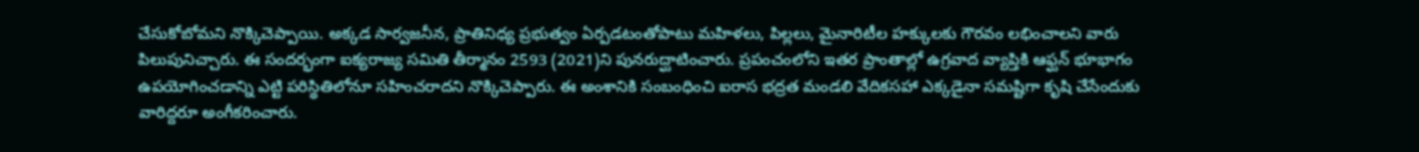చేసుకోబోమ‌ని నొక్కిచెప్పాయి. అక్క‌డ సార్వ‌జ‌నీన‌, ప్రాతినిధ్య ప్రభుత్వం ఏర్ప‌డ‌టంతోపాటు మహిళలు, పిల్లలు, మైనారిటీల హక్కులకు గౌర‌వం ల‌భించాల‌ని వారు పిలుపునిచ్చారు. ఈ సంద‌ర్భంగా ఐక్య‌రాజ్య స‌మితి తీర్మానం 2593 (2021)ని పునరుద్ఘాటించారు. ప్రపంచంలోని ఇతర ప్రాంతాల్లో ఉగ్రవాద వ్యాప్తికి ఆఫ్ఘన్ భూభాగం ఉపయోగించడాన్ని ఎట్టి ప‌రిస్థితిలోనూ స‌హించ‌రాద‌ని నొక్కిచెప్పారు. ఈ అంశానికి సంబంధించి ఐరాస భద్రత‌ మండలి వేదిక‌స‌హా ఎక్క‌డైనా స‌మ‌ష్టిగా కృషి చేసేందుకు వారిద్ద‌రూ అంగీకరించారు.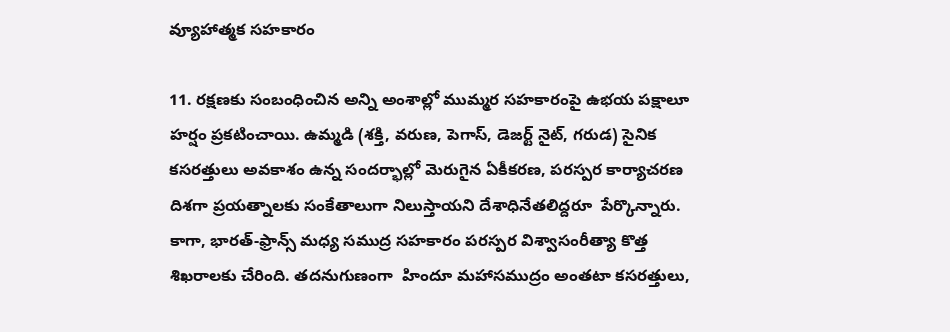వ్యూహాత్మక సహకారం

11. ర‌క్ష‌ణ‌కు సంబంధించిన అన్ని అంశాల్లో ముమ్మ‌ర సహకారంపై ఉభ‌య పక్షాలూ హ‌ర్షం ప్ర‌క‌టించాయి. ఉమ్మడి (శక్తి, వరుణ, పెగాస్, డెజ‌ర్ట్ నైట్, గరుడ) సైనిక క‌స‌ర‌త్తులు అవ‌కాశం ఉన్న సంద‌ర్భాల్లో మెరుగైన ఏకీకరణ, పరస్పర కార్యాచ‌ర‌ణ దిశ‌గా ప్రయత్నాలకు సంకేతాలుగా నిలుస్తాయ‌ని దేశాధినేత‌లిద్ద‌రూ  పేర్కొన్నారు. కాగా, భారత్‌-ఫ్రాన్స్ మధ్య సముద్ర సహకారం ప‌ర‌స్ప‌ర‌ విశ్వాసంరీత్యా కొత్త శిఖ‌రాల‌కు చేరింది. త‌ద‌నుగుణంగా  హిందూ మహాసముద్రం అంతటా క‌స‌ర‌త్తులు,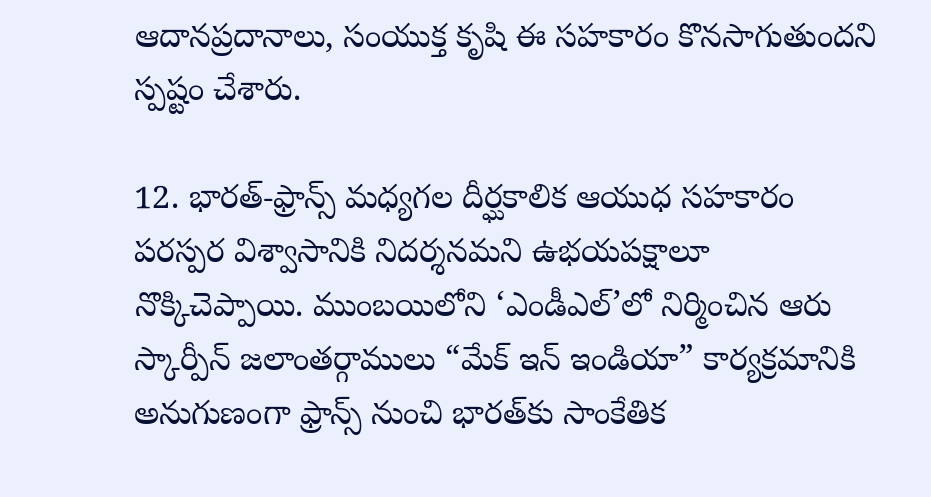ఆదాన‌ప్ర‌దానాలు, సంయుక్త కృషి ఈ స‌హ‌కారం కొనసాగుతుందని స్ప‌ష్టం చేశారు.

12. భారత్‌-ఫ్రాన్స్ మధ్యగల దీర్ఘకాలిక ఆయుధ సహకారం పరస్పర విశ్వాసానికి నిదర్శనమని ఉభయపక్షాలూ నొక్కిచెప్పాయి. ముంబయిలోని ‘ఎండీఎల్‌’లో నిర్మించిన ఆరు స్కార్పీన్‌ జలాంతర్గాములు “మేక్ ఇన్ ఇండియా” కార్యక్రమానికి అనుగుణంగా ఫ్రాన్స్ నుంచి భారత్‌కు సాంకేతిక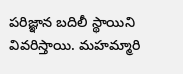పరిజ్ఞాన బదిలీ స్థాయిని వివరిస్తాయి. మహమ్మారి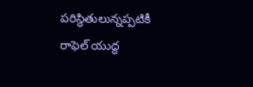పరిస్థితులున్నప్పటికీ రాఫెల్‌ యుద్ధ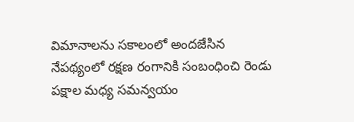విమానాలను సకాలంలో అందజేసిన నేపథ్యంలో రక్షణ రంగానికి సంబంధించి రెండు పక్షాల మధ్య సమన్వయం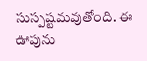సుస్పష్టమవుతోంది. ఈ ఊపును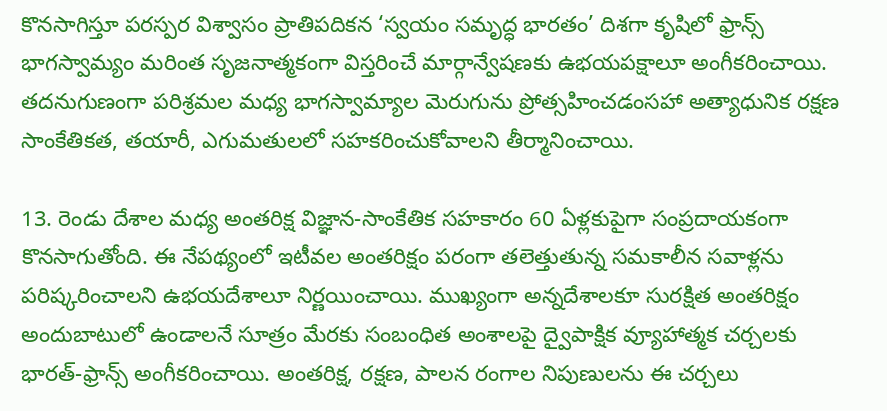కొనసాగిస్తూ పరస్పర విశ్వాసం ప్రాతిపదికన ‘స్వయం సమృద్ధ భారతం’ దిశగా కృషిలో ఫ్రాన్స్‌ భాగస్వామ్యం మరింత సృజనాత్మకంగా విస్తరించే మార్గాన్వేషణకు ఉభయపక్షాలూ అంగీకరించాయి. తదనుగుణంగా పరిశ్రమల మధ్య భాగస్వామ్యాల మెరుగును ప్రోత్సహించడంసహా అత్యాధునిక రక్షణ సాంకేతికత, తయారీ, ఎగుమతులలో సహకరించుకోవాలని తీర్మానించాయి.

13. రెండు దేశాల మధ్య అంతరిక్ష విజ్ఞాన-సాంకేతిక సహకారం 60 ఏళ్లకుపైగా సంప్రదాయకంగా కొనసాగుతోంది. ఈ నేపథ్యంలో ఇటీవల అంతరిక్షం పరంగా తలెత్తుతున్న సమకాలీన సవాళ్లను పరిష్కరించాలని ఉభయదేశాలూ నిర్ణయించాయి. ముఖ్యంగా అన్నదేశాలకూ సురక్షిత అంతరిక్షం అందుబాటులో ఉండాలనే సూత్రం మేరకు సంబంధిత అంశాలపై ద్వైపాక్షిక వ్యూహాత్మక చర్చలకు భారత్‌-ఫ్రాన్స్‌ అంగీకరించాయి. అంతరిక్ష, రక్షణ, పాలన రంగాల నిపుణులను ఈ చర్చలు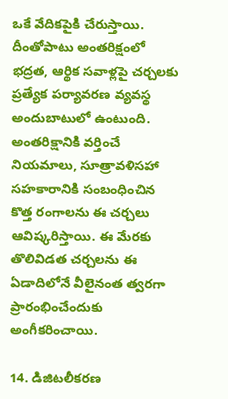ఒకే వేదికపైకి చేరుస్తాయి. దీంతోపాటు అంతరిక్షంలో  భద్రత, ఆర్థిక సవాళ్లపై చర్చలకు ప్రత్యేక పర్యావరణ వ్యవస్థ అందుబాటులో ఉంటుంది. అంతరిక్షానికి వర్తించే నియమాలు, సూత్రావళిసహా సహకారానికి సంబంధించిన కొత్త రంగాలను ఈ చర్చలు ఆవిష్కరిస్తాయి. ఈ మేరకు తొలివిడత చర్చలను ఈ ఏడాదిలోనే వీలైనంత త్వరగా ప్రారంభించేందుకు అంగీకరించాయి.

14. డిజిటలీకరణ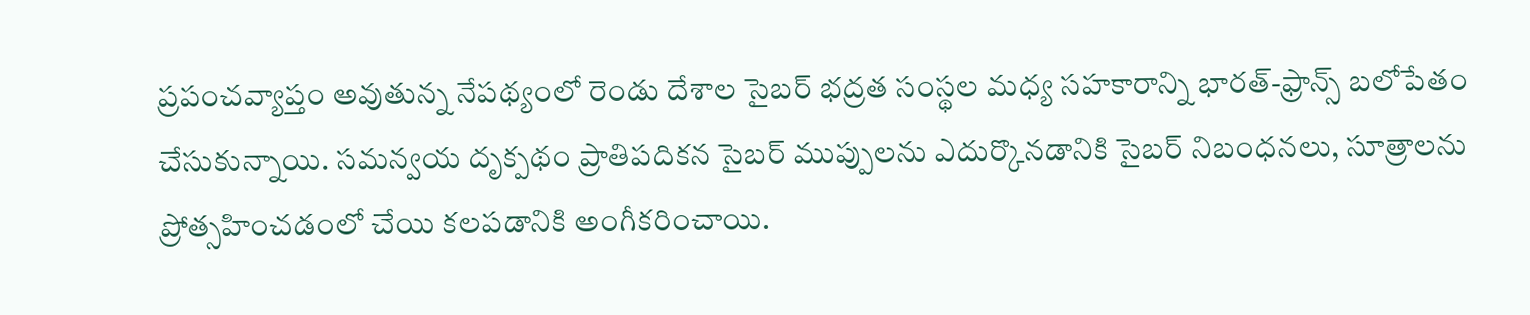ప్రపంచవ్యాప్తం అవుతున్న నేపథ్యంలో రెండు దేశాల సైబర్‌ భద్రత సంస్థల మధ్య సహకారాన్ని భారత్‌-ఫ్రాన్స్ బలోపేతం చేసుకున్నాయి. సమన్వయ దృక్పథం ప్రాతిపదికన సైబర్ ముప్పులను ఎదుర్కొనడానికి సైబర్ నిబంధనలు, సూత్రాలను ప్రోత్సహించడంలో చేయి కలపడానికి అంగీకరించాయి.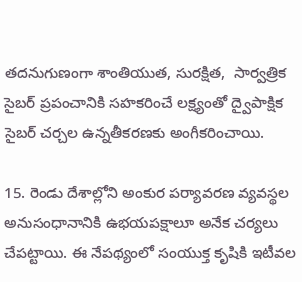తదనుగుణంగా శాంతియుత, సురక్షిత,  సార్వత్రిక సైబర్‌ ప్రపంచానికి సహకరించే లక్ష్యంతో ద్వైపాక్షిక సైబర్ చర్చల ఉన్నతీకరణకు అంగీకరించాయి.

15. రెండు దేశాల్లోని అంకుర పర్యావరణ వ్యవస్థల అనుసంధానానికి ఉభయపక్షాలూ అనేక చర్యలు చేపట్టాయి. ఈ నేపథ్యంలో సంయుక్త కృషికి ఇటీవల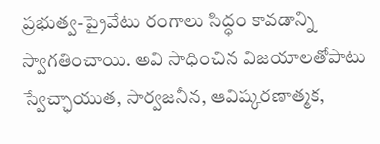ప్రభుత్వ-ప్రైవేటు రంగాలు సిద్ధం కావడాన్ని స్వాగతించాయి. అవి సాధించిన విజయాలతోపాటు స్వేచ్ఛాయుత, సార్వజనీన, ఆవిష్కరణాత్మక,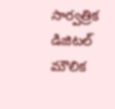సార్వత్రిక డిజిటల్‌ మౌలిక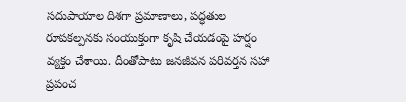సదుపాయాల దిశగా ప్రమాణాలు, పద్ధతుల రూపకల్పనకు సంయుక్తంగా కృషి చేయడంపై హర్షం వ్యక్తం చేశాయి. దీంతోపాటు జనజీవన పరివర్తన సహా ప్రపంచ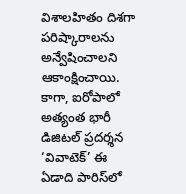విశాలహితం దిశగా పరిష్కారాలను అన్వేషించాలని ఆకాంక్షించాయి. కాగా, ఐరోపాలో అత్యంత భారీ డిజిటల్‌ ప్రదర్శన ‘వివాటెక్‌’ ఈ ఏడాది పారిస్‌లో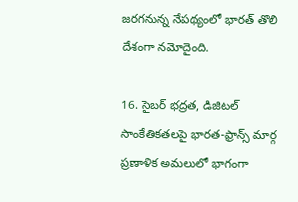జరగనున్న నేపథ్యంలో భారత్‌ తొలి దేశంగా నమోదైంది.

16. సైబర్‌ భద్రత, డిజిటల్‌ సాంకేతికతలపై భారత-ఫ్రాన్స్‌ మార్గ ప్రణాళిక అమలులో భాగంగా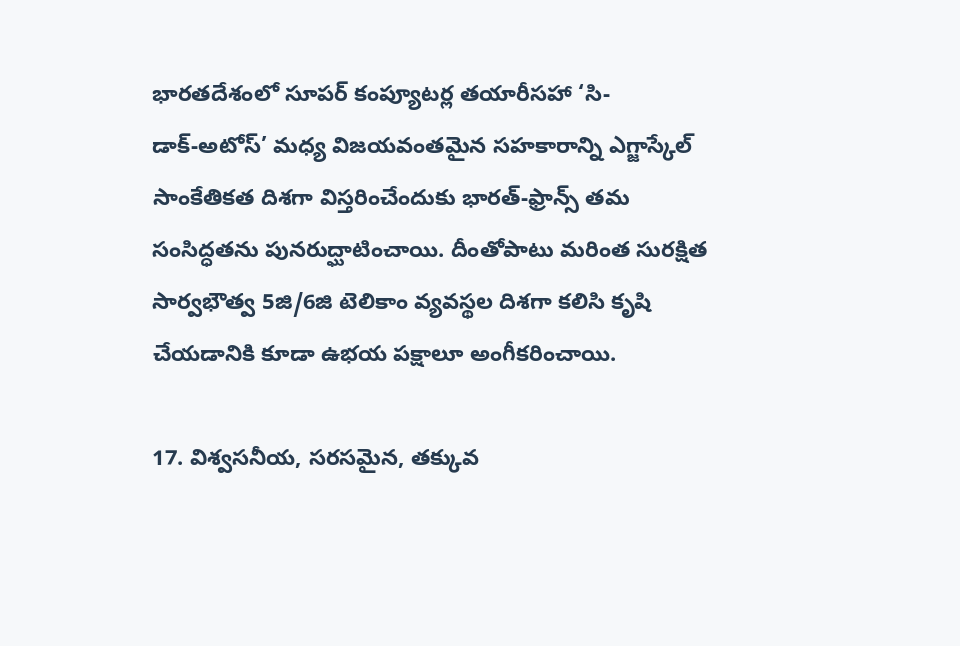భారతదేశంలో సూపర్‌ కంప్యూటర్ల తయారీసహా ‘సి-డాక్‌-అటోస్‌’ మధ్య విజయవంతమైన సహకారాన్ని ఎగ్జాస్కేల్‌ సాంకేతికత దిశగా విస్తరించేందుకు భారత్‌-ఫ్రాన్స్‌ తమ సంసిద్ధతను పునరుద్ఘాటించాయి. దీంతోపాటు మరింత సురక్షిత సార్వభౌత్వ 5జి/6జి టెలికాం వ్యవస్థల దిశగా కలిసి కృషి చేయడానికి కూడా ఉభయ పక్షాలూ అంగీకరించాయి.

17. విశ్వసనీయ, సరసమైన, తక్కువ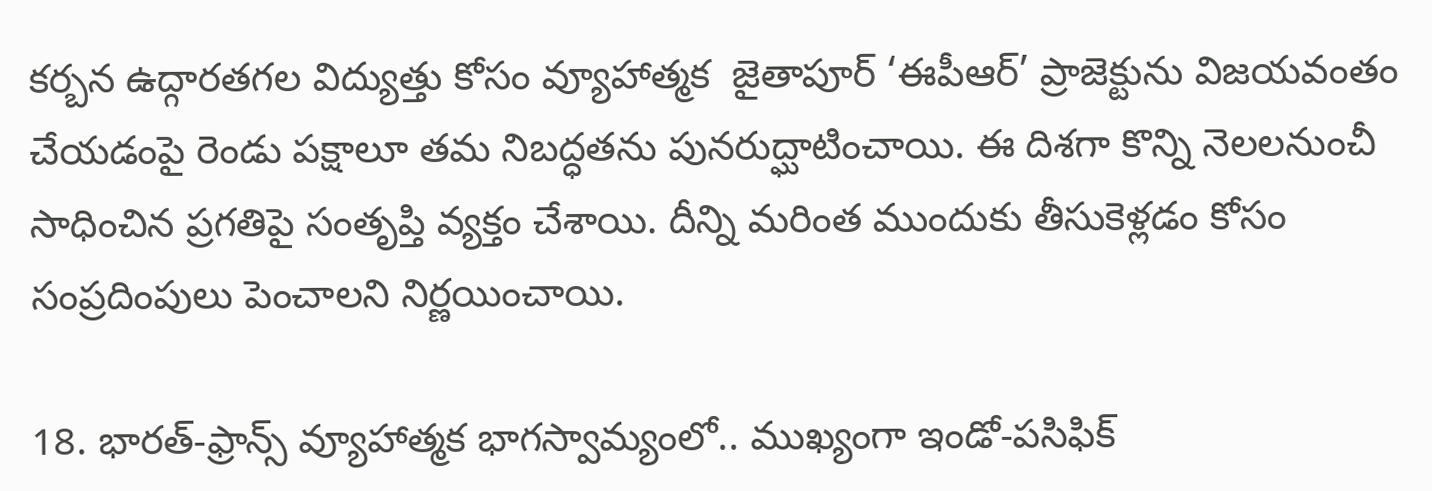కర్బన ఉద్గారతగల విద్యుత్తు కోసం వ్యూహాత్మక  జైతాపూర్‌ ‘ఈపీఆర్‌’ ప్రాజెక్టును విజయవంతం చేయడంపై రెండు పక్షాలూ తమ నిబద్ధతను పునరుద్ఘాటించాయి. ఈ దిశగా కొన్ని నెలలనుంచీ సాధించిన ప్రగతిపై సంతృప్తి వ్యక్తం చేశాయి. దీన్ని మరింత ముందుకు తీసుకెళ్లడం కోసం సంప్రదింపులు పెంచాలని నిర్ణయించాయి.

18. భారత్‌-ఫ్రాన్స్‌ వ్యూహాత్మక భాగస్వామ్యంలో.. ముఖ్యంగా ఇండో-పసిఫిక్‌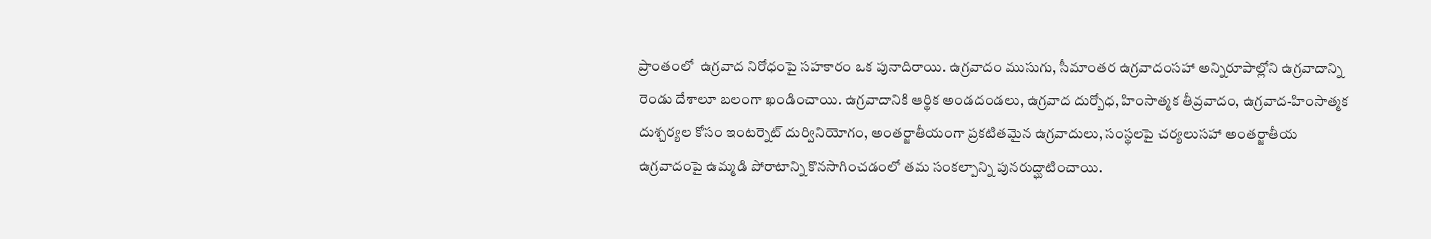ప్రాంతంలో  ఉగ్రవాద నిరోధంపై సహకారం ఒక పునాదిరాయి. ఉగ్రవాదం ముసుగు, సీమాంతర ఉగ్రవాదంసహా అన్నిరూపాల్లోని ఉగ్రవాదాన్ని రెండు దేశాలూ బలంగా ఖండించాయి. ఉగ్రవాదానికి ఆర్థిక అండదండలు, ఉగ్రవాద దుర్బోధ, హింసాత్మక తీవ్రవాదం, ఉగ్రవాద-హింసాత్మక దుశ్చర్యల కోసం ఇంటర్నెట్‌ దుర్వినియోగం, అంతర్జాతీయంగా ప్రకటితమైన ఉగ్రవాదులు, సంస్థలపై చర్యలుసహా అంతర్జాతీయ ఉగ్రవాదంపై ఉమ్మడి పోరాటాన్ని కొనసాగించడంలో తమ సంకల్పాన్ని పునరుద్ఘాటించాయి.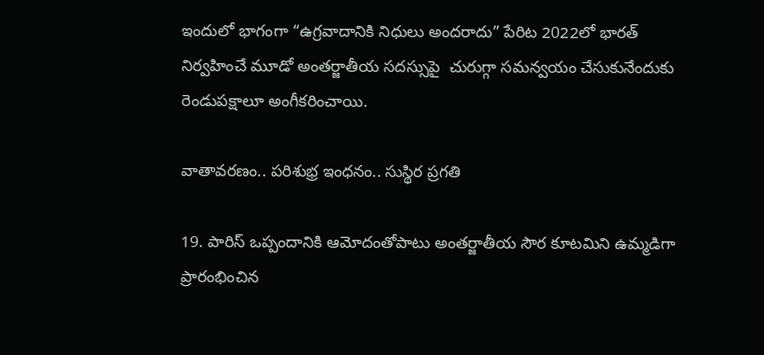ఇందులో భాగంగా “ఉగ్రవాదానికి నిధులు అందరాదు” పేరిట 2022లో భారత్‌ నిర్వహించే మూడో అంతర్జాతీయ సదస్సుపై  చురుగ్గా సమన్వయం చేసుకునేందుకు రెండుపక్షాలూ అంగీకరించాయి.

వాతావరణం.. పరిశుభ్ర ఇంధనం.. సుస్థిర ప్రగతి

19. పారిస్ ఒప్పందానికి ఆమోదంతోపాటు అంతర్జాతీయ సౌర కూటమిని ఉమ్మడిగా ప్రారంభించిన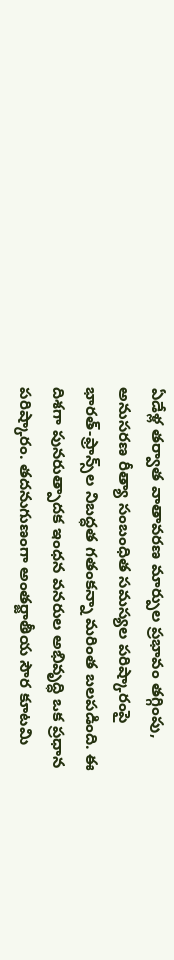ఏడేళ్ల తర్వాత వాతావరణ మార్పుల ప్రభావం తగ్గింపు, అనుసరణ రీత్యా సంబంధిత సమస్యల పరిష్కారంపై భారత్‌-ఫ్రాన్స్‌ల నిబద్ధత గతంకన్నా మరింత బలపడింది. ఈ దిశగా పునరుత్పాదక ఇంధన వనరుల అభివృద్ధి ఒక ప్రధాన పరిష్కారం. తదనుగుణంగా అంతర్జాతీయ సౌర కూటమి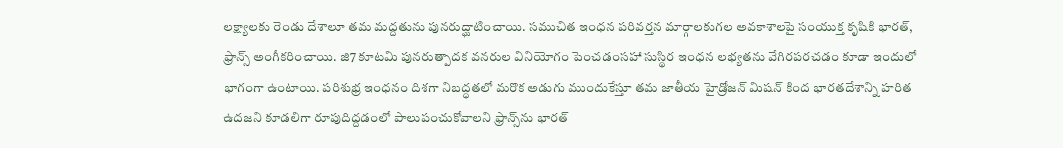లక్ష్యాలకు రెండు దేశాలూ తమ మద్దతును పునరుద్ఘాటించాయి. సముచిత ఇంధన పరివర్తన మార్గాలకుగల అవకాశాలపై సంయుక్త కృషికి భారత్‌, ఫ్రాన్స్‌ అంగీకరించాయి. జి7 కూటమి పునరుత్పాదక వనరుల వినియోగం పెంచడంసహా సుస్థిర ఇంధన లభ్యతను వేగిరపరచడం కూడా ఇందులో భాగంగా ఉంటాయి. పరిశుభ్ర ఇంధనం దిశగా నిబద్ధతలో మరొక అడుగు ముందుకేస్తూ తమ జాతీయ హైడ్రోజన్‌ మిషన్‌ కింద భారతదేశాన్ని హరిత ఉదజని కూడలిగా రూపుదిద్దడంలో పాలుపంచుకోవాలని ఫ్రాన్స్‌ను భారత్‌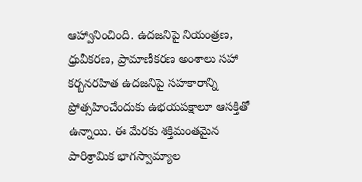ఆహ్వానించింది. ఉదజనిపై నియంత్రణ, ధ్రువీకరణ, ప్రామాణీకరణ అంశాలు సహా కర్బనరహిత ఉదజనిపై సహకారాన్ని ప్రోత్సహించేందుకు ఉభయపక్షాలూ ఆసక్తితో ఉన్నాయి. ఈ మేరకు శక్తిమంతమైన పారిశ్రామిక భాగస్వామ్యాల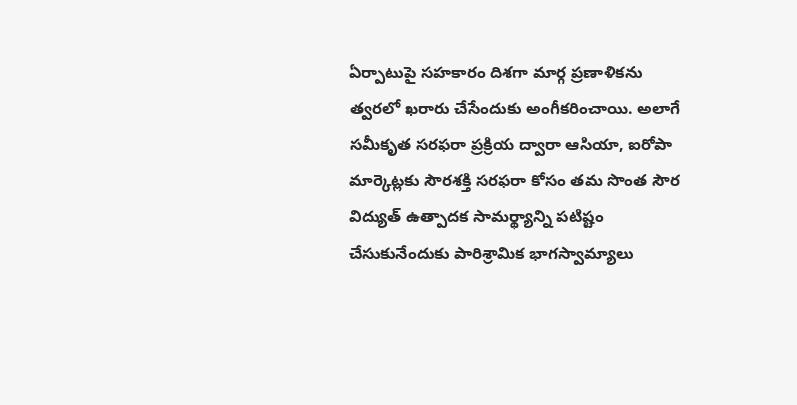ఏర్పాటుపై సహకారం దిశగా మార్గ ప్రణాళికను త్వరలో ఖరారు చేసేందుకు అంగీకరించాయి. అలాగే సమీకృత సరఫరా ప్రక్రియ ద్వారా ఆసియా, ఐరోపా మార్కెట్లకు సౌరశక్తి సరఫరా కోసం తమ సొంత సౌర విద్యుత్‌ ఉత్పాదక సామర్థ్యాన్ని పటిష్టం చేసుకునేందుకు పారిశ్రామిక భాగస్వామ్యాలు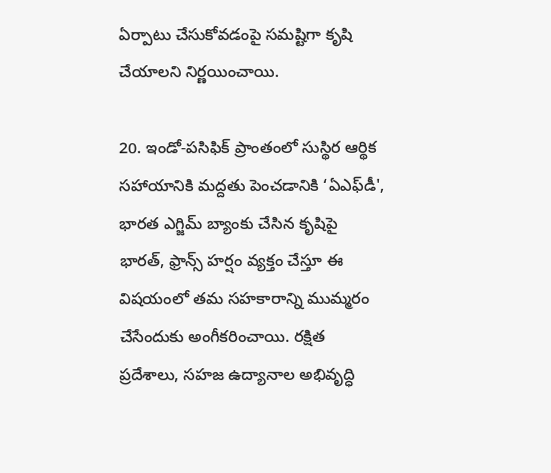ఏర్పాటు చేసుకోవడంపై సమష్టిగా కృషి చేయాలని నిర్ణయించాయి.

20. ఇండో-పసిఫిక్ ప్రాంతంలో సుస్థిర ఆర్థిక సహాయానికి మద్దతు పెంచడానికి ‘ఏఎఫ్‌డీ', భారత ఎగ్జిమ్‌ బ్యాంకు చేసిన కృషిపై భారత్‌, ఫ్రాన్స్ హర్షం వ్యక్తం చేస్తూ ఈ విషయంలో తమ సహకారాన్ని ముమ్మరం చేసేందుకు అంగీకరించాయి. రక్షిత ప్రదేశాలు, సహజ ఉద్యానాల అభివృద్ధి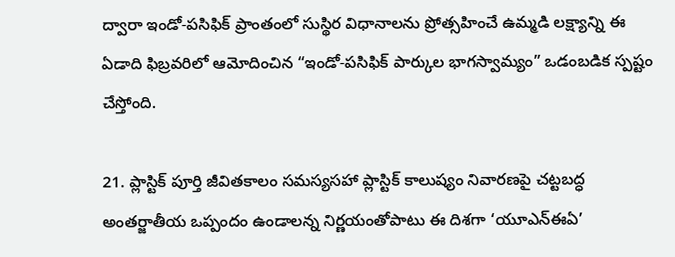ద్వారా ఇండో-పసిఫిక్‌ ప్రాంతంలో సుస్థిర విధానాలను ప్రోత్సహించే ఉమ్మడి లక్ష్యాన్ని ఈ ఏడాది ఫిబ్రవరిలో ఆమోదించిన “ఇండో-పసిఫిక్ పార్కుల భాగస్వామ్యం” ఒడంబడిక స్పష్టం చేస్తోంది.

21. ప్లాస్టిక్‌ పూర్తి జీవితకాలం సమస్యసహా ప్లాస్టిక్‌ కాలుష్యం నివారణపై చట్టబద్ధ అంతర్జాతీయ ఒప్పందం ఉండాలన్న నిర్ణయంతోపాటు ఈ దిశగా ‘యూఎన్‌ఈఏ’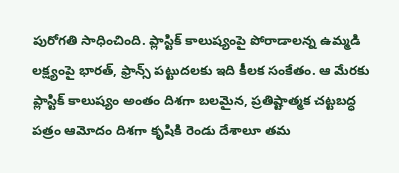పురోగతి సాధించింది. ప్లాస్టిక్‌ కాలుష్యంపై పోరాడాలన్న ఉమ్మడి లక్ష్యంపై భారత్‌, ఫ్రాన్స్‌ పట్టుదలకు ఇది కీలక సంకేతం. ఆ మేరకు ప్లాస్టిక్‌ కాలుష్యం అంతం దిశగా బలమైన, ప్రతిష్టాత్మక చట్టబద్ధ పత్రం ఆమోదం దిశగా కృషికి రెండు దేశాలూ తమ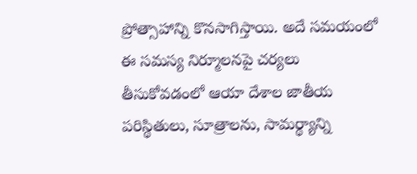ప్రోత్సాహాన్ని కొనసాగిస్తాయి. అదే సమయంలో ఈ సమస్య నిర్మూలనపై చర్యలు తీసుకోవడంలో ఆయా దేశాల జాతీయ పరిస్థితులు, సూత్రాలను, సామర్థ్యాన్ని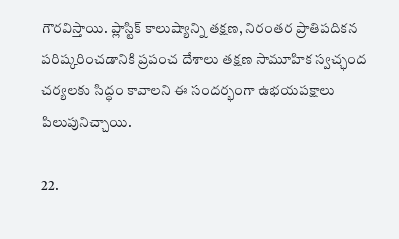గౌరవిస్తాయి. ప్లాస్టిక్ కాలుష్యాన్ని తక్షణ, నిరంతర ప్రాతిపదికన పరిష్కరించడానికి ప్రపంచ దేశాలు తక్షణ సామూహిక స్వచ్ఛంద చర్యలకు సిద్ధం కావాలని ఈ సందర్భంగా ఉభయపక్షాలు పిలుపునిచ్చాయి.

22.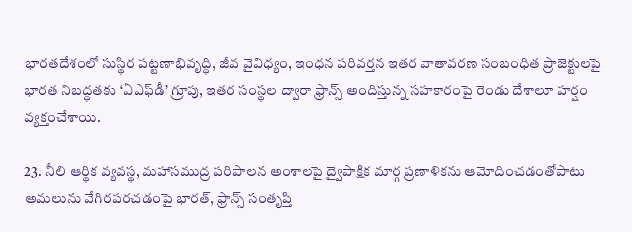భారతదేశంలో సుస్థిర పట్టణాభివృద్ధి, జీవ వైవిధ్యం, ఇంధన పరివర్తన ఇతర వాతావరణ సంబంధిత ప్రాజెక్టులపై భారత నిబద్ధతకు ‘ఏఎఫ్‌డీ’ గ్రూపు, ఇతర సంస్థల ద్వారా ఫ్రాన్స్‌ అందిస్తున్న సహకారంపై రెండు దేశాలూ హర్షం వ్యక్తంచేశాయి.

23. నీలి ఆర్థిక వ్యవస్థ, మహాసముద్ర పరిపాలన అంశాలపై ద్వైపాక్షిక మార్గ ప్రణాళికను ఆమోదించడంతోపాటు అమలును వేగిరపరచడంపై భారత్‌, ఫ్రాన్స్‌ సంతృప్తి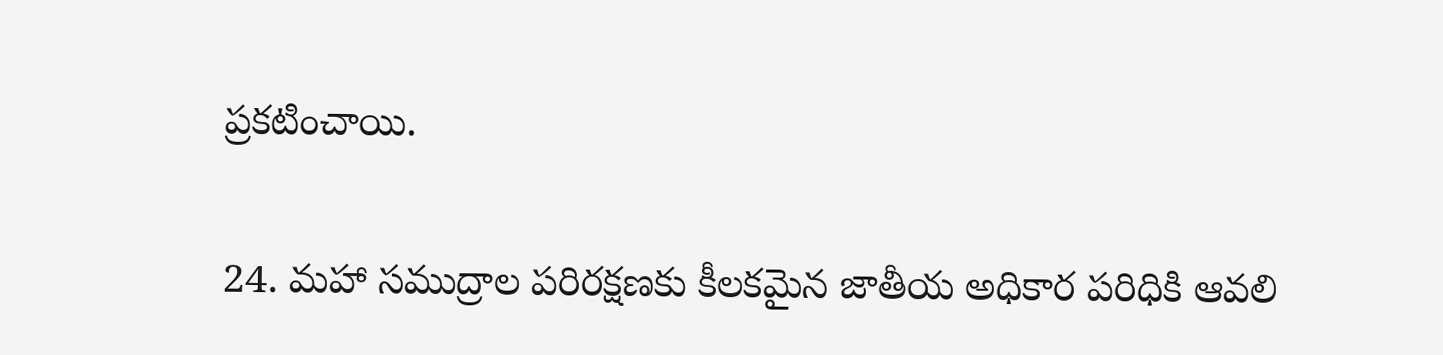ప్రకటించాయి.

24. మహా సముద్రాల పరిరక్షణకు కీలకమైన జాతీయ అధికార పరిధికి ఆవలి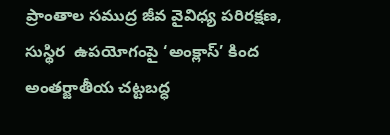ప్రాంతాల సముద్ర జీవ వైవిధ్య పరిరక్షణ, సుస్థిర  ఉపయోగంపై ‘అంక్లాస్‌’ కింద అంతర్జాతీయ చట్టబద్ధ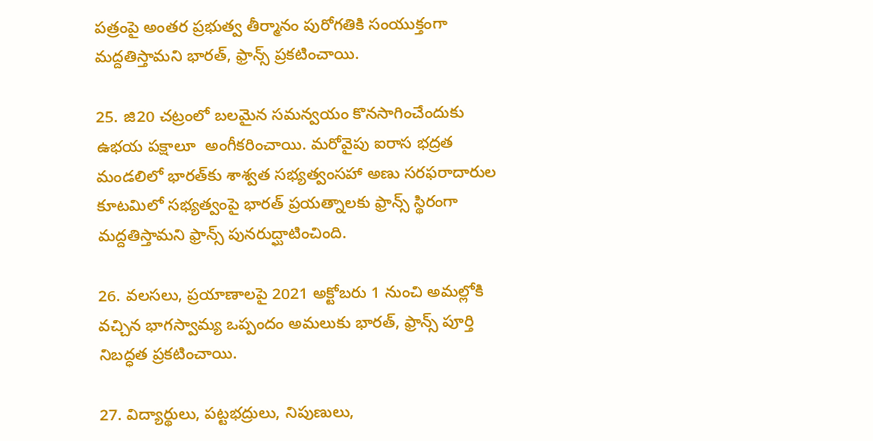పత్రంపై అంతర ప్రభుత్వ తీర్మానం పురోగతికి సంయుక్తంగా మద్దతిస్తామని భారత్‌, ఫ్రాన్స్ ప్రకటించాయి.

25. జి20 చట్రంలో బలమైన సమన్వయం కొనసాగించేందుకు ఉభయ పక్షాలూ  అంగీకరించాయి. మరోవైపు ఐరాస భద్రత మండలిలో భారత్‌కు శాశ్వత సభ్యత్వంసహా అణు సరఫరాదారుల కూటమిలో సభ్యత్వంపై భారత్‌ ప్రయత్నాలకు ఫ్రాన్స్ స్థిరంగా మద్దతిస్తామని ఫ్రాన్స్‌ పునరుద్ఘాటించింది.

26. వలసలు, ప్రయాణాలపై 2021 అక్టోబరు 1 నుంచి అమల్లోకి వచ్చిన భాగస్వామ్య ఒప్పందం అమలుకు భారత్‌, ఫ్రాన్స్ పూర్తి నిబద్ధత ప్రకటించాయి.

27. విద్యార్థులు, పట్టభద్రులు, నిపుణులు,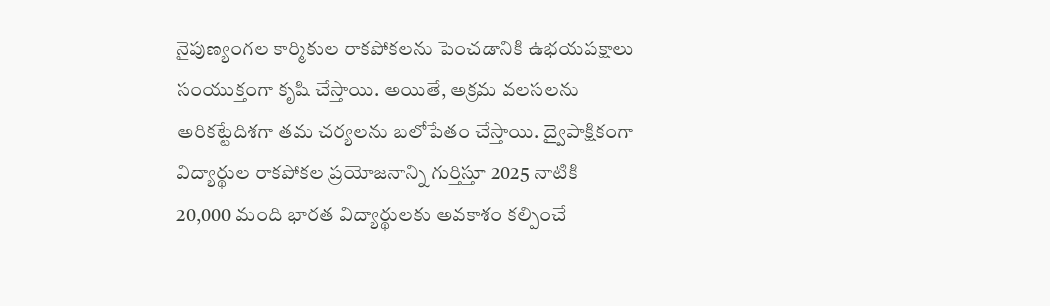నైపుణ్యంగల కార్మికుల రాకపోకలను పెంచడానికి ఉభయపక్షాలు సంయుక్తంగా కృషి చేస్తాయి. అయితే, అక్రమ వలసలను అరికట్టేదిశగా తమ చర్యలను బలోపేతం చేస్తాయి. ద్వైపాక్షికంగా విద్యార్థుల రాకపోకల ప్రయోజనాన్ని గుర్తిస్తూ 2025 నాటికి 20,000 మంది భారత విద్యార్థులకు అవకాశం కల్పించే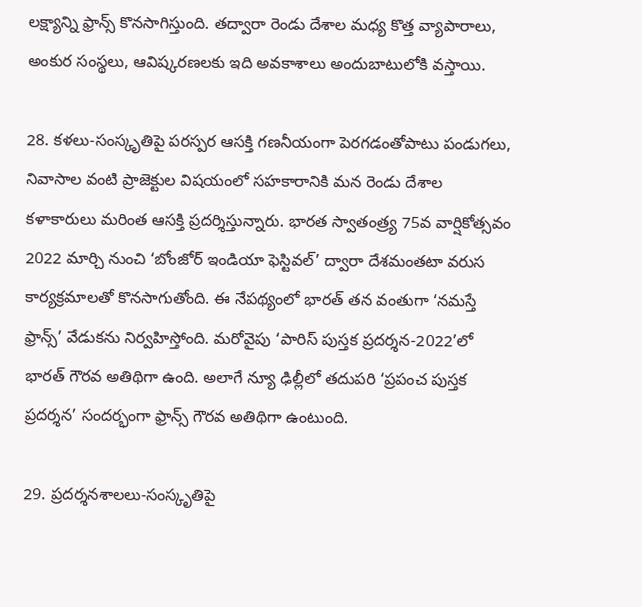లక్ష్యాన్ని ఫ్రాన్స్‌ కొనసాగిస్తుంది. తద్వారా రెండు దేశాల మధ్య కొత్త వ్యాపారాలు, అంకుర సంస్థలు, ఆవిష్కరణలకు ఇది అవకాశాలు అందుబాటులోకి వస్తాయి.

28. కళలు-సంస్కృతిపై పరస్పర ఆసక్తి గణనీయంగా పెరగడంతోపాటు పండుగలు, నివాసాల వంటి ప్రాజెక్టుల విషయంలో సహకారానికి మన రెండు దేశాల కళాకారులు మరింత ఆసక్తి ప్రదర్శిస్తున్నారు. భారత స్వాతంత్ర్య 75వ వార్షికోత్సవం 2022 మార్చి నుంచి ‘బోంజోర్ ఇండియా ఫెస్టివల్’ ద్వారా దేశమంతటా వరుస కార్యక్రమాలతో కొనసాగుతోంది. ఈ నేపథ్యంలో భారత్ తన వంతుగా ‘నమస్తే ఫ్రాన్స్’ వేడుకను నిర్వహిస్తోంది. మరోవైపు ‘పారిస్ పుస్తక ప్రదర్శన-2022’లో భారత్‌ గౌరవ అతిథిగా ఉంది. అలాగే న్యూ ఢిల్లీలో తదుపరి ‘ప్రపంచ పుస్తక ప్రదర్శన’ సందర్భంగా ఫ్రాన్స్ గౌరవ అతిథిగా ఉంటుంది.

29. ప్రదర్శనశాలలు-సంస్కృతిపై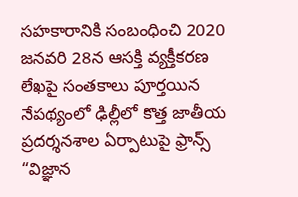సహకారానికి సంబంధించి 2020 జనవరి 28న ఆసక్తి వ్యక్తీకరణ లేఖపై సంతకాలు పూర్తయిన నేపథ్యంలో ఢిల్లీలో కొత్త జాతీయ ప్రదర్శనశాల ఏర్పాటుపై ఫ్రాన్స్ “విజ్ఞాన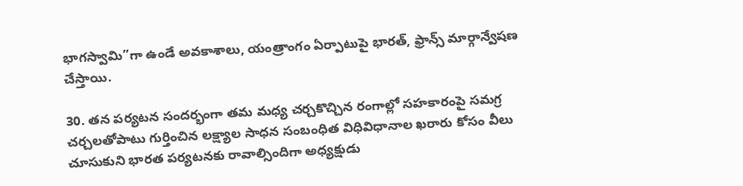భాగస్వామి”గా ఉండే అవకాశాలు, యంత్రాంగం ఏర్పాటుపై భారత్‌, ఫ్రాన్స్ మార్గాన్వేషణ చేస్తాయి.

30. తన పర్యటన సందర్భంగా తమ మధ్య చర్చకొచ్చిన రంగాల్లో సహకారంపై సమగ్ర చర్చలతోపాటు గుర్తించిన లక్ష్యాల సాధన సంబంధిత విధివిధానాల ఖరారు కోసం వీలు చూసుకుని భారత పర్యటనకు రావాల్సిందిగా అధ్యక్షుడు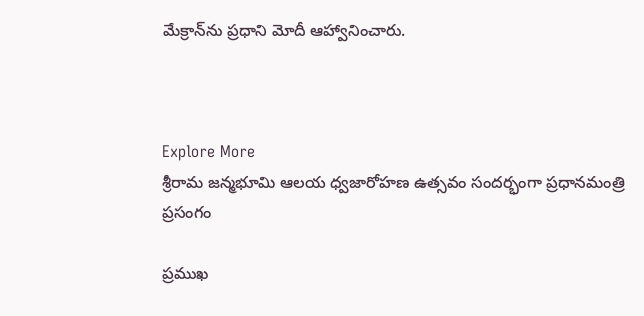మేక్రాన్‌ను ప్రధాని మోదీ ఆహ్వానించారు.



Explore More
శ్రీరామ జన్మభూమి ఆలయ ధ్వజారోహణ ఉత్సవం సందర్భంగా ప్రధానమంత్రి ప్రసంగం

ప్రముఖ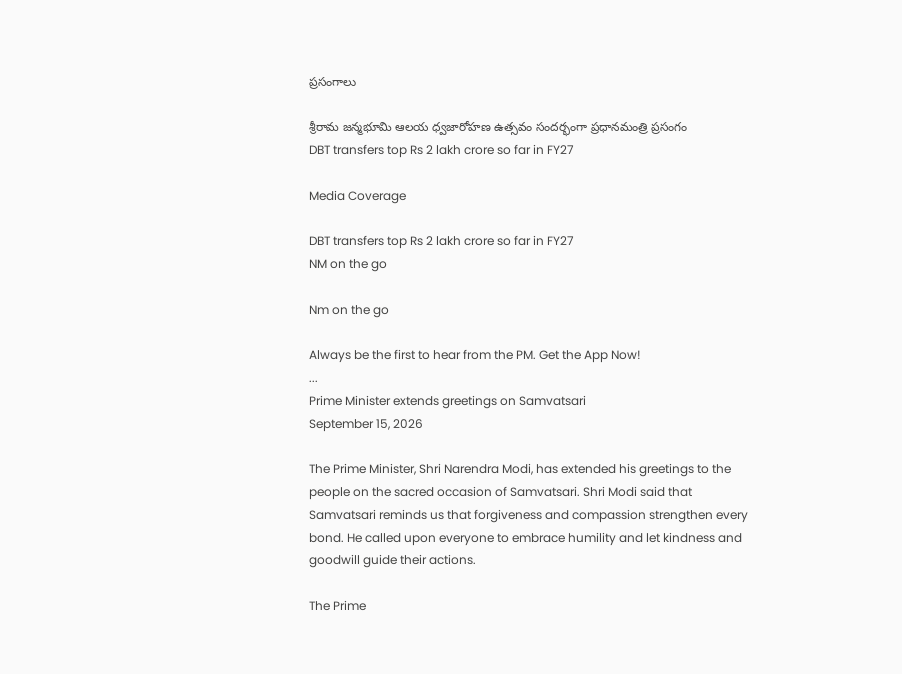ప్రసంగాలు

శ్రీరామ జన్మభూమి ఆలయ ధ్వజారోహణ ఉత్సవం సందర్భంగా ప్రధానమంత్రి ప్రసంగం
DBT transfers top Rs 2 lakh crore so far in FY27

Media Coverage

DBT transfers top Rs 2 lakh crore so far in FY27
NM on the go

Nm on the go

Always be the first to hear from the PM. Get the App Now!
...
Prime Minister extends greetings on Samvatsari
September 15, 2026

The Prime Minister, Shri Narendra Modi, has extended his greetings to the people on the sacred occasion of Samvatsari. Shri Modi said that Samvatsari reminds us that forgiveness and compassion strengthen every bond. He called upon everyone to embrace humility and let kindness and goodwill guide their actions.

The Prime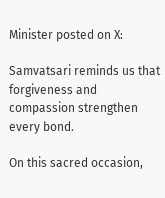Minister posted on X:

Samvatsari reminds us that forgiveness and compassion strengthen every bond.

On this sacred occasion,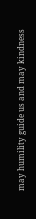may humility guide us and may kindness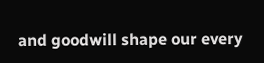and goodwill shape our every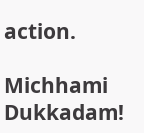action.

Michhami Dukkadam!